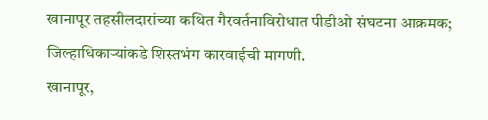खानापूर तहसीलदारांच्या कथित गैरवर्तनाविरोधात पीडीओ संघटना आक्रमक; जिल्हाधिकाऱ्यांकडे शिस्तभंग कारवाईची मागणी.
खानापूर,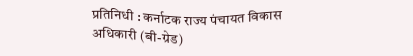प्रतिनिधी : कर्नाटक राज्य पंचायत विकास अधिकारी (बी-ग्रेड)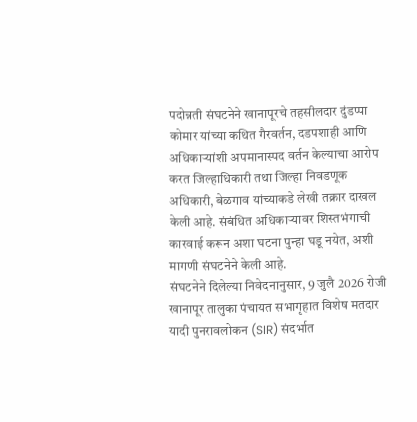पदोन्नती संघटनेने खानापूरचे तहसीलदार दुंडप्पा कोमार यांच्या कथित गैरवर्तन, दडपशाही आणि अधिकाऱ्यांशी अपमानास्पद वर्तन केल्याचा आरोप करत जिल्हाधिकारी तथा जिल्हा निवडणूक अधिकारी, बेळगाव यांच्याकडे लेखी तक्रार दाखल केली आहे. संबंधित अधिकाऱ्यावर शिस्तभंगाची कारवाई करून अशा घटना पुन्हा घडू नयेत, अशी मागणी संघटनेने केली आहे.
संघटनेने दिलेल्या निवेदनानुसार, 9 जुलै 2026 रोजी खानापूर तालुका पंचायत सभागृहात विशेष मतदार यादी पुनरावलोकन (SIR) संदर्भात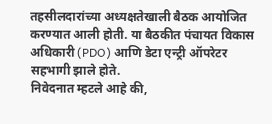तहसीलदारांच्या अध्यक्षतेखाली बैठक आयोजित करण्यात आली होती. या बैठकीत पंचायत विकास अधिकारी (PDO) आणि डेटा एन्ट्री ऑपरेटर सहभागी झाले होते.
निवेदनात म्हटले आहे की,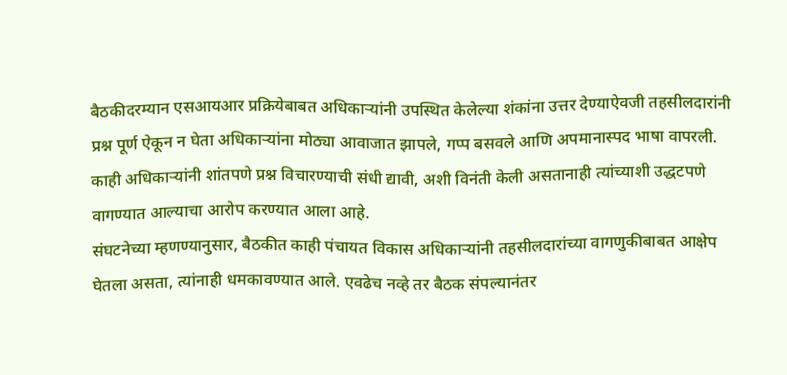बैठकीदरम्यान एसआयआर प्रक्रियेबाबत अधिकाऱ्यांनी उपस्थित केलेल्या शंकांना उत्तर देण्याऐवजी तहसीलदारांनी प्रश्न पूर्ण ऐकून न घेता अधिकाऱ्यांना मोठ्या आवाजात झापले, गप्प बसवले आणि अपमानास्पद भाषा वापरली. काही अधिकाऱ्यांनी शांतपणे प्रश्न विचारण्याची संधी द्यावी, अशी विनंती केली असतानाही त्यांच्याशी उद्धटपणे वागण्यात आल्याचा आरोप करण्यात आला आहे.
संघटनेच्या म्हणण्यानुसार, बैठकीत काही पंचायत विकास अधिकाऱ्यांनी तहसीलदारांच्या वागणुकीबाबत आक्षेप घेतला असता, त्यांनाही धमकावण्यात आले. एवढेच नव्हे तर बैठक संपल्यानंतर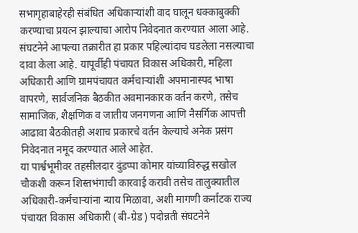सभागृहाबाहेरही संबंधित अधिकाऱ्यांशी वाद घालून धक्काबुक्की करण्याचा प्रयत्न झाल्याचा आरोप निवेदनात करण्यात आला आहे.
संघटनेने आपल्या तक्रारीत हा प्रकार पहिल्यांदाच घडलेला नसल्याचा दावा केला आहे. यापूर्वीही पंचायत विकास अधिकारी, महिला अधिकारी आणि ग्रामपंचायत कर्मचाऱ्यांशी अपमानास्पद भाषा वापरणे, सार्वजनिक बैठकीत अवमानकारक वर्तन करणे, तसेच सामाजिक, शैक्षणिक व जातीय जनगणना आणि नैसर्गिक आपत्ती आढावा बैठकीतही अशाच प्रकारचे वर्तन केल्याचे अनेक प्रसंग निवेदनात नमूद करण्यात आले आहेत.
या पार्श्वभूमीवर तहसीलदार दुंडप्पा कोमार यांच्याविरुद्ध सखोल चौकशी करून शिस्तभंगाची कारवाई करावी तसेच तालुक्यातील अधिकारी-कर्मचाऱ्यांना न्याय मिळावा, अशी मागणी कर्नाटक राज्य पंचायत विकास अधिकारी (बी-ग्रेड) पदोन्नती संघटनेने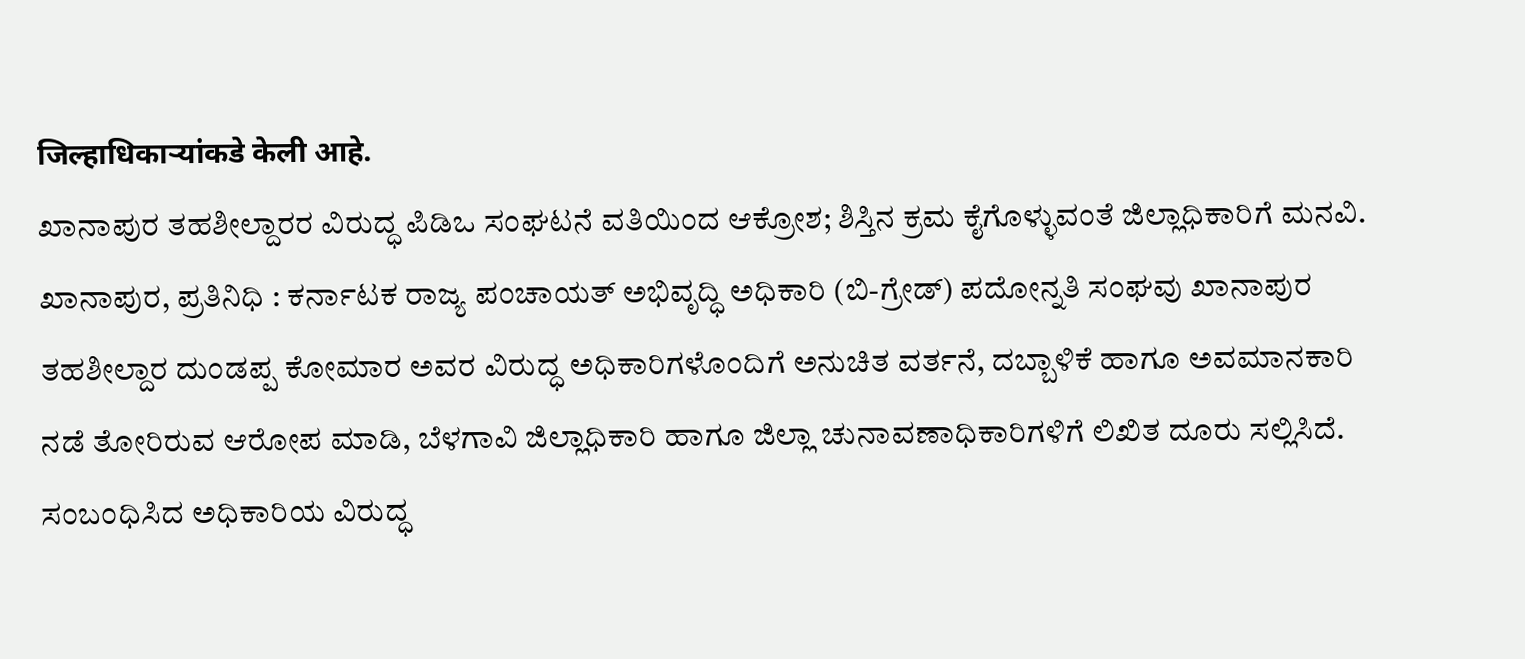जिल्हाधिकाऱ्यांकडे केली आहे.
ಖಾನಾಪುರ ತಹಶೀಲ್ದಾರರ ವಿರುದ್ಧ ಪಿಡಿಒ ಸಂಘಟನೆ ವತಿಯಿಂದ ಆಕ್ರೋಶ; ಶಿಸ್ತಿನ ಕ್ರಮ ಕೈಗೊಳ್ಳುವಂತೆ ಜಿಲ್ಲಾಧಿಕಾರಿಗೆ ಮನವಿ.
ಖಾನಾಪುರ, ಪ್ರತಿನಿಧಿ : ಕರ್ನಾಟಕ ರಾಜ್ಯ ಪಂಚಾಯತ್ ಅಭಿವೃದ್ಧಿ ಅಧಿಕಾರಿ (ಬಿ-ಗ್ರೇಡ್) ಪದೋನ್ನತಿ ಸಂಘವು ಖಾನಾಪುರ ತಹಶೀಲ್ದಾರ ದುಂಡಪ್ಪ ಕೋಮಾರ ಅವರ ವಿರುದ್ಧ ಅಧಿಕಾರಿಗಳೊಂದಿಗೆ ಅನುಚಿತ ವರ್ತನೆ, ದಬ್ಬಾಳಿಕೆ ಹಾಗೂ ಅವಮಾನಕಾರಿ ನಡೆ ತೋರಿರುವ ಆರೋಪ ಮಾಡಿ, ಬೆಳಗಾವಿ ಜಿಲ್ಲಾಧಿಕಾರಿ ಹಾಗೂ ಜಿಲ್ಲಾ ಚುನಾವಣಾಧಿಕಾರಿಗಳಿಗೆ ಲಿಖಿತ ದೂರು ಸಲ್ಲಿಸಿದೆ. ಸಂಬಂಧಿಸಿದ ಅಧಿಕಾರಿಯ ವಿರುದ್ಧ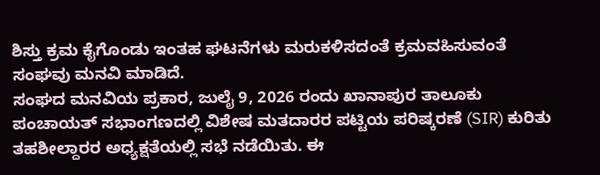ಶಿಸ್ತು ಕ್ರಮ ಕೈಗೊಂಡು ಇಂತಹ ಘಟನೆಗಳು ಮರುಕಳಿಸದಂತೆ ಕ್ರಮವಹಿಸುವಂತೆ ಸಂಘವು ಮನವಿ ಮಾಡಿದೆ.
ಸಂಘದ ಮನವಿಯ ಪ್ರಕಾರ, ಜುಲೈ 9, 2026 ರಂದು ಖಾನಾಪುರ ತಾಲೂಕು ಪಂಚಾಯತ್ ಸಭಾಂಗಣದಲ್ಲಿ ವಿಶೇಷ ಮತದಾರರ ಪಟ್ಟಿಯ ಪರಿಷ್ಕರಣೆ (SIR) ಕುರಿತು ತಹಶೀಲ್ದಾರರ ಅಧ್ಯಕ್ಷತೆಯಲ್ಲಿ ಸಭೆ ನಡೆಯಿತು. ಈ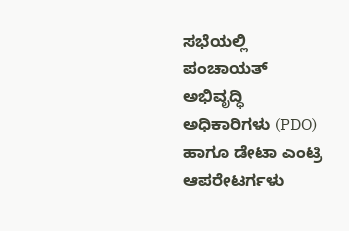ಸಭೆಯಲ್ಲಿ ಪಂಚಾಯತ್ ಅಭಿವೃದ್ಧಿ ಅಧಿಕಾರಿಗಳು (PDO) ಹಾಗೂ ಡೇಟಾ ಎಂಟ್ರಿ ಆಪರೇಟರ್ಗಳು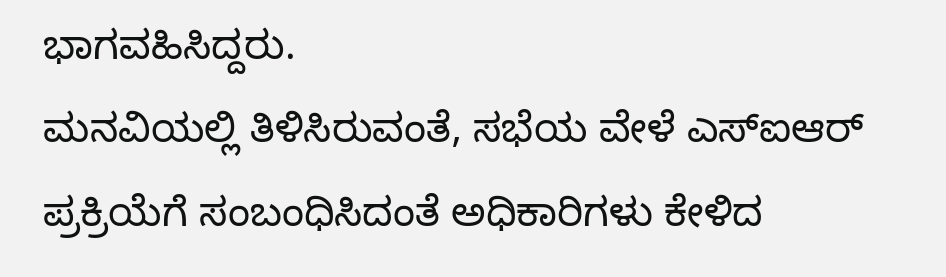ಭಾಗವಹಿಸಿದ್ದರು.
ಮನವಿಯಲ್ಲಿ ತಿಳಿಸಿರುವಂತೆ, ಸಭೆಯ ವೇಳೆ ಎಸ್ಐಆರ್ ಪ್ರಕ್ರಿಯೆಗೆ ಸಂಬಂಧಿಸಿದಂತೆ ಅಧಿಕಾರಿಗಳು ಕೇಳಿದ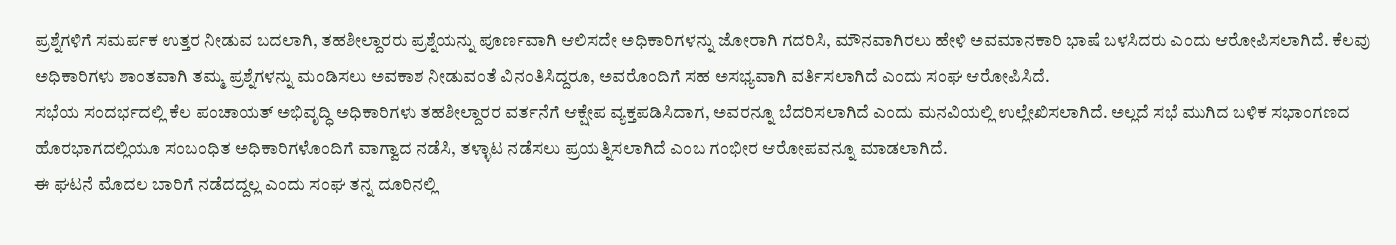ಪ್ರಶ್ನೆಗಳಿಗೆ ಸಮರ್ಪಕ ಉತ್ತರ ನೀಡುವ ಬದಲಾಗಿ, ತಹಶೀಲ್ದಾರರು ಪ್ರಶ್ನೆಯನ್ನು ಪೂರ್ಣವಾಗಿ ಆಲಿಸದೇ ಅಧಿಕಾರಿಗಳನ್ನು ಜೋರಾಗಿ ಗದರಿಸಿ, ಮೌನವಾಗಿರಲು ಹೇಳಿ ಅವಮಾನಕಾರಿ ಭಾಷೆ ಬಳಸಿದರು ಎಂದು ಆರೋಪಿಸಲಾಗಿದೆ. ಕೆಲವು ಅಧಿಕಾರಿಗಳು ಶಾಂತವಾಗಿ ತಮ್ಮ ಪ್ರಶ್ನೆಗಳನ್ನು ಮಂಡಿಸಲು ಅವಕಾಶ ನೀಡುವಂತೆ ವಿನಂತಿಸಿದ್ದರೂ, ಅವರೊಂದಿಗೆ ಸಹ ಅಸಭ್ಯವಾಗಿ ವರ್ತಿಸಲಾಗಿದೆ ಎಂದು ಸಂಘ ಆರೋಪಿಸಿದೆ.
ಸಭೆಯ ಸಂದರ್ಭದಲ್ಲಿ ಕೆಲ ಪಂಚಾಯತ್ ಅಭಿವೃದ್ಧಿ ಅಧಿಕಾರಿಗಳು ತಹಶೀಲ್ದಾರರ ವರ್ತನೆಗೆ ಆಕ್ಷೇಪ ವ್ಯಕ್ತಪಡಿಸಿದಾಗ, ಅವರನ್ನೂ ಬೆದರಿಸಲಾಗಿದೆ ಎಂದು ಮನವಿಯಲ್ಲಿ ಉಲ್ಲೇಖಿಸಲಾಗಿದೆ. ಅಲ್ಲದೆ ಸಭೆ ಮುಗಿದ ಬಳಿಕ ಸಭಾಂಗಣದ ಹೊರಭಾಗದಲ್ಲಿಯೂ ಸಂಬಂಧಿತ ಅಧಿಕಾರಿಗಳೊಂದಿಗೆ ವಾಗ್ವಾದ ನಡೆಸಿ, ತಳ್ಳಾಟ ನಡೆಸಲು ಪ್ರಯತ್ನಿಸಲಾಗಿದೆ ಎಂಬ ಗಂಭೀರ ಆರೋಪವನ್ನೂ ಮಾಡಲಾಗಿದೆ.
ಈ ಘಟನೆ ಮೊದಲ ಬಾರಿಗೆ ನಡೆದದ್ದಲ್ಲ ಎಂದು ಸಂಘ ತನ್ನ ದೂರಿನಲ್ಲಿ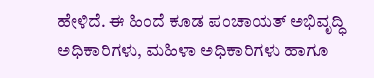ಹೇಳಿದೆ. ಈ ಹಿಂದೆ ಕೂಡ ಪಂಚಾಯತ್ ಅಭಿವೃದ್ಧಿ ಅಧಿಕಾರಿಗಳು, ಮಹಿಳಾ ಅಧಿಕಾರಿಗಳು ಹಾಗೂ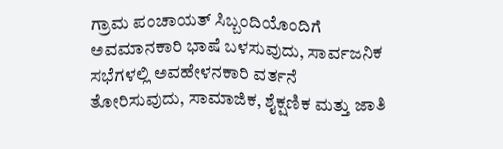ಗ್ರಾಮ ಪಂಚಾಯತ್ ಸಿಬ್ಬಂದಿಯೊಂದಿಗೆ ಅವಮಾನಕಾರಿ ಭಾಷೆ ಬಳಸುವುದು, ಸಾರ್ವಜನಿಕ ಸಭೆಗಳಲ್ಲಿ ಅವಹೇಳನಕಾರಿ ವರ್ತನೆ ತೋರಿಸುವುದು, ಸಾಮಾಜಿಕ, ಶೈಕ್ಷಣಿಕ ಮತ್ತು ಜಾತಿ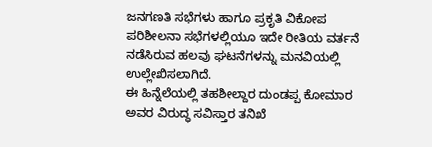ಜನಗಣತಿ ಸಭೆಗಳು ಹಾಗೂ ಪ್ರಕೃತಿ ವಿಕೋಪ ಪರಿಶೀಲನಾ ಸಭೆಗಳಲ್ಲಿಯೂ ಇದೇ ರೀತಿಯ ವರ್ತನೆ ನಡೆಸಿರುವ ಹಲವು ಘಟನೆಗಳನ್ನು ಮನವಿಯಲ್ಲಿ ಉಲ್ಲೇಖಿಸಲಾಗಿದೆ.
ಈ ಹಿನ್ನೆಲೆಯಲ್ಲಿ ತಹಶೀಲ್ದಾರ ದುಂಡಪ್ಪ ಕೋಮಾರ ಅವರ ವಿರುದ್ಧ ಸವಿಸ್ತಾರ ತನಿಖೆ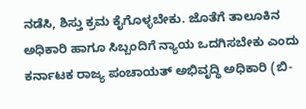ನಡೆಸಿ, ಶಿಸ್ತು ಕ್ರಮ ಕೈಗೊಳ್ಳಬೇಕು. ಜೊತೆಗೆ ತಾಲೂಕಿನ ಅಧಿಕಾರಿ ಹಾಗೂ ಸಿಬ್ಬಂದಿಗೆ ನ್ಯಾಯ ಒದಗಿಸಬೇಕು ಎಂದು ಕರ್ನಾಟಕ ರಾಜ್ಯ ಪಂಚಾಯತ್ ಅಭಿವೃದ್ಧಿ ಅಧಿಕಾರಿ (ಬಿ-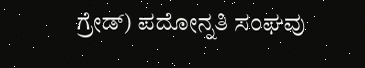ಗ್ರೇಡ್) ಪದೋನ್ನತಿ ಸಂಘವು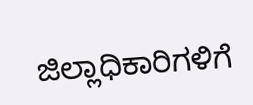ಜಿಲ್ಲಾಧಿಕಾರಿಗಳಿಗೆ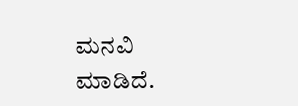ಮನವಿ ಮಾಡಿದೆ.